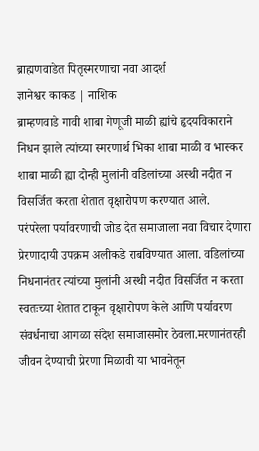ब्राह्मणवाडेत पितृस्मरणाचा नवा आदर्श
ज्ञानेश्वर काकड | नाशिक
ब्राम्हणवाडे गावी शाबा गेणूजी माळी ह्यांचे हृदयविकाराने निधन झाले त्यांच्या स्मरणार्थ भिका शाबा माळी व भास्कर शाबा माळी ह्या दोन्ही मुलांनी वडिलांच्या अस्थी नदीत न विसर्जित करता शेतात वृक्षारोपण करण्यात आले.
परंपरेला पर्यावरणाची जोड देत समाजाला नवा विचार देणारा प्रेरणादायी उपक्रम अलीकडे राबविण्यात आला. वडिलांच्या निधनानंतर त्यांच्या मुलांनी अस्थी नदीत विसर्जित न करता स्वतःच्या शेतात टाकून वृक्षारोपण केले आणि पर्यावरण संवर्धनाचा आगळा संदेश समाजासमोर ठेवला.मरणानंतरही जीवन देण्याची प्रेरणा मिळावी या भावनेतून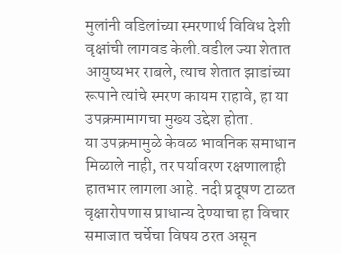मुलांनी वडिलांच्या स्मरणार्थ विविध देशी वृक्षांची लागवड केली.वडील ज्या शेतात आयुष्यभर राबले, त्याच शेतात झाडांच्या रूपाने त्यांचे स्मरण कायम राहावे, हा या उपक्रमामागचा मुख्य उद्देश होता.
या उपक्रमामुळे केवळ भावनिक समाधान मिळाले नाही, तर पर्यावरण रक्षणालाही हातभार लागला आहे. नदी प्रदूषण टाळत वृक्षारोपणास प्राधान्य देण्याचा हा विचार समाजात चर्चेचा विषय ठरत असून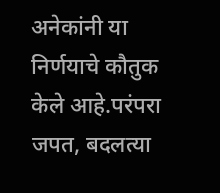अनेकांनी या निर्णयाचे कौतुक केले आहे.परंपरा जपत, बदलत्या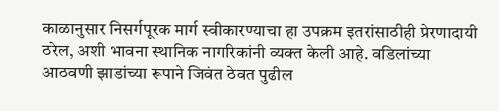काळानुसार निसर्गपूरक मार्ग स्वीकारण्याचा हा उपक्रम इतरांसाठीही प्रेरणादायी ठरेल, अशी भावना स्थानिक नागरिकांनी व्यक्त केली आहे. वडिलांच्या आठवणी झाडांच्या रूपाने जिवंत ठेवत पुढील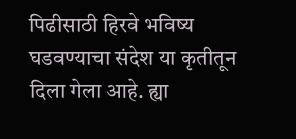पिढीसाठी हिरवे भविष्य घडवण्याचा संदेश या कृतीतून दिला गेला आहे. ह्या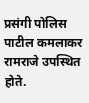प्रसंगी पोलिस पाटील कमलाकर रामराजे उपस्थित होते.